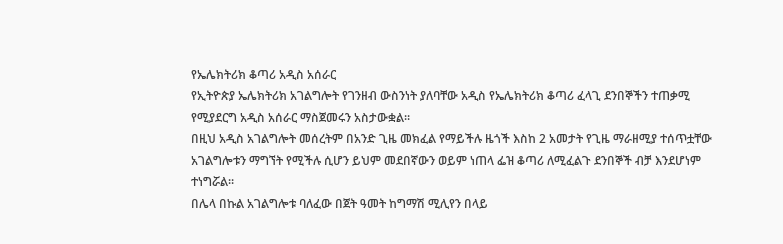የኤሌክትሪክ ቆጣሪ አዲስ አሰራር
የኢትዮጵያ ኤሌክትሪክ አገልግሎት የገንዘብ ውስንነት ያለባቸው አዲስ የኤሌክትሪክ ቆጣሪ ፈላጊ ደንበኞችን ተጠቃሚ የሚያደርግ አዲስ አሰራር ማስጀመሩን አስታውቋል።
በዚህ አዲስ አገልግሎት መሰረትም በአንድ ጊዜ መክፈል የማይችሉ ዜጎች እስከ 2 አመታት የጊዜ ማራዘሚያ ተሰጥቷቸው አገልግሎቱን ማግኘት የሚችሉ ሲሆን ይህም መደበኛውን ወይም ነጠላ ፌዝ ቆጣሪ ለሚፈልጉ ደንበኞች ብቻ እንደሆነም ተነግሯል።
በሌላ በኩል አገልግሎቱ ባለፈው በጀት ዓመት ከግማሽ ሚሊየን በላይ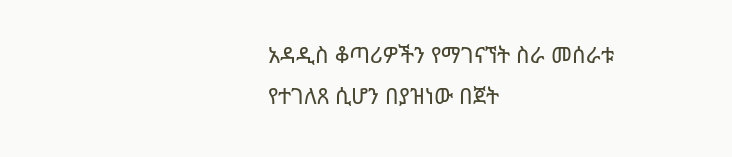አዳዲስ ቆጣሪዎችን የማገናኘት ስራ መሰራቱ የተገለጸ ሲሆን በያዝነው በጀት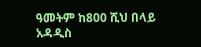ዓመትም ከ800 ሺህ በላይ አዳዲስ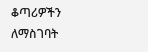ቆጣሪዎችን ለማስገባት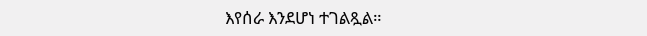እየሰራ እንደሆነ ተገልጿል።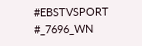#EBSTVSPORT
#_7696_WN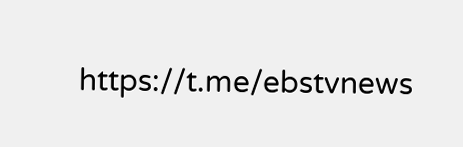https://t.me/ebstvnews